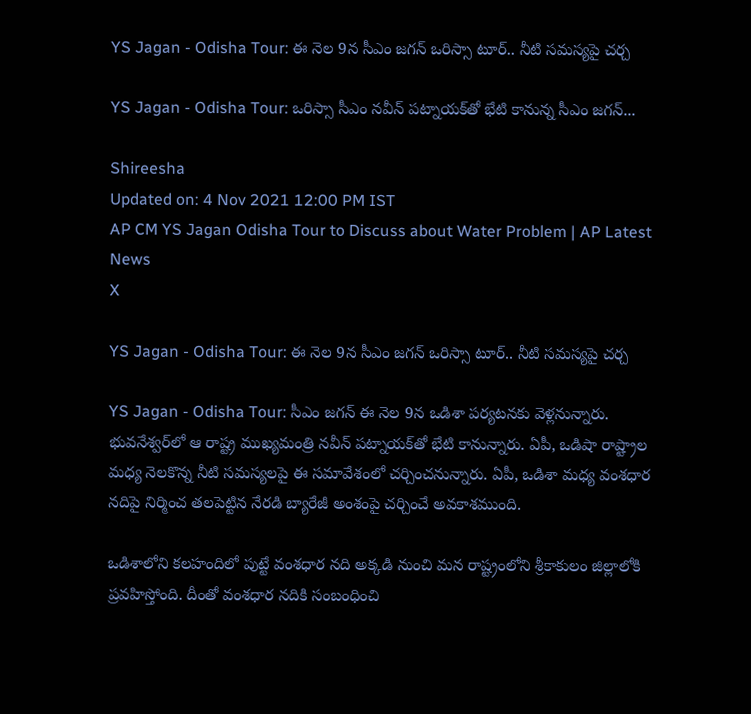YS Jagan - Odisha Tour: ఈ నెల 9న సీఎం జగన్ ఒరిస్సా టూర్.. నీటి సమస్యపై చర్చ

YS Jagan - Odisha Tour: ఒరిస్సా సీఎం నవీన్‌ పట్నాయక్‌తో భేటి కానున్న సీఎం జగన్...

Shireesha
Updated on: 4 Nov 2021 12:00 PM IST
AP CM YS Jagan Odisha Tour to Discuss about Water Problem | AP Latest News
X

YS Jagan - Odisha Tour: ఈ నెల 9న సీఎం జగన్ ఒరిస్సా టూర్.. నీటి సమస్యపై చర్చ

YS Jagan - Odisha Tour: సీఎం జగన్ ఈ నెల 9న ఒడిశా పర్యటనకు వెళ్లనున్నారు. భువనేశ్వర్‌లో ఆ రాష్ట్ర ముఖ్యమంత్రి నవీన్‌ పట్నాయక్‌తో భేటి కానున్నారు. ఏపీ, ఒడిషా రాష్ట్రాల మధ్య నెలకొన్న నీటి సమస్యలపై ఈ సమావేశంలో చర్చించనున్నారు. ఏపీ, ఒడిశా మధ్య వంశధార నదిపై నిర్మించ తలపెట్టిన నేరడి బ్యారేజీ అంశంపై చర్చించే అవకాశముంది.

ఒడిశాలోని కలహందిలో పుట్టే వంశధార నది అక్కడి నుంచి మన రాష్ట్రంలోని శ్రీకాకులం జిల్లాలోకి ప్రవహిస్తోంది. దీంతో వంశధార నదికి సంబంధించి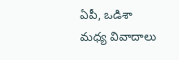ఏపీ, ఒడిశా మధ్య వివాదాలు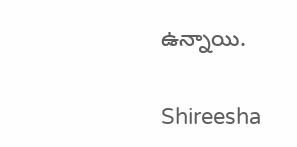ఉన్నాయి.

Shireesha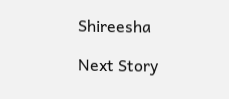Shireesha

Next Story